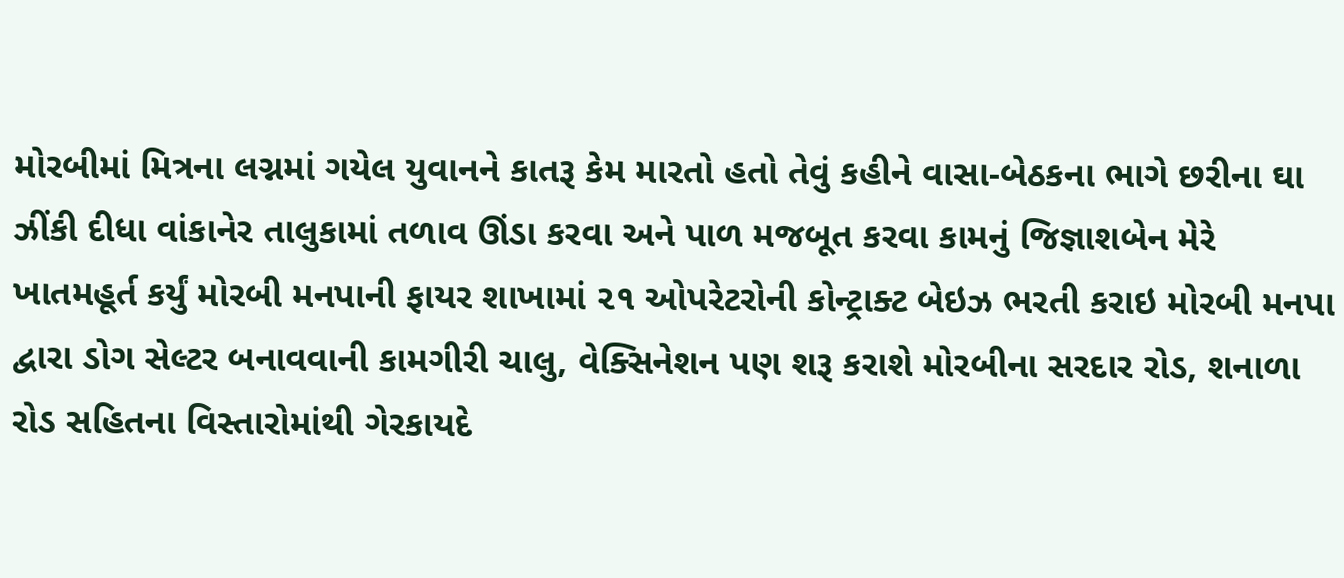મોરબીમાં મિત્રના લગ્નમાં ગયેલ યુવાનને કાતરૂ કેમ મારતો હતો તેવું કહીને વાસા-બેઠકના ભાગે છરીના ઘા ઝીંકી દીધા વાંકાનેર તાલુકામાં તળાવ ઊંડા કરવા અને પાળ મજબૂત કરવા કામનું જિજ્ઞાશબેન મેરે ખાતમહૂર્ત કર્યું મોરબી મનપાની ફાયર શાખામાં ૨૧ ઓપરેટરોની કોન્ટ્રાક્ટ બેઇઝ ભરતી કરાઇ મોરબી મનપા દ્વારા ડોગ સેલ્ટર બનાવવાની કામગીરી ચાલુ, વેક્સિનેશન પણ શરૂ કરાશે મોરબીના સરદાર રોડ, શનાળા રોડ સહિતના વિસ્તારોમાંથી ગેરકાયદે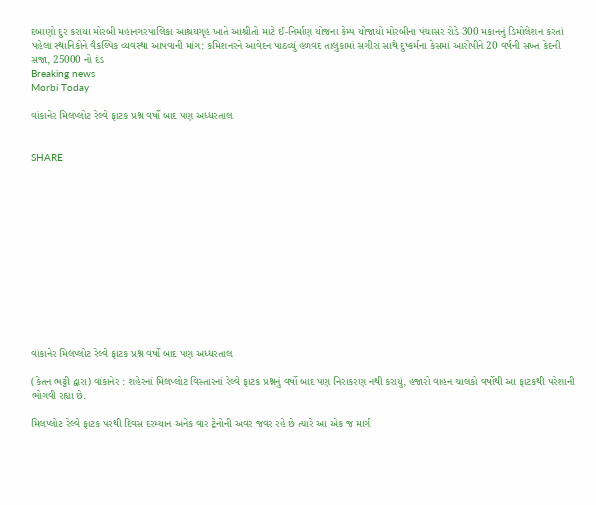દબાણો દુર કરાયા મોરબી મહાનગરપાલિકા આશ્રયગૃહ ખાતે આશ્રીતો માટે ઈ-નિર્માણ યોજના કેમ્પ યોજાયો મોરબીના પંચાસર રોડે 300 મકાનનું ડિમોલેશન કરતાં પહેલા સ્થાનિકોને વૈકલ્પિક વ્યવસ્થા આપવાની માંગ: કમિશનરને આવેદન પાઠવ્યું હળવદ તાલુકામાં સગીરા સાથે દુષ્કર્મના કેસમાં આરોપીને 20 વર્ષની સખ્ત કેદની સજા, 25000 નો દંડ
Breaking news
Morbi Today

વાંકાનેર મિલપ્લોટ રેલ્વે ફાટક પ્રશ્ન વર્ષો બાદ પણ અધ્ધરતાલ


SHARE













વાંકાનેર મિલપ્લોટ રેલ્વે ફાટક પ્રશ્ન વર્ષો બાદ પણ અધ્ધરતાલ

(કેતન ભટ્ટી દ્વારા) વાંકાનેર : શહેરનાં મિલપ્લોટ વિસ્તારનાં રેલ્વે ફાટક પ્રશ્નનું વર્ષો બાદ પણ નિરાકરણ નથી કરાયું, હજારો વાહન ચાલકો વર્ષોથી આ ફાટકથી પરેશાની ભોગવી રહ્યા છે.

મિલપ્લોટ રેલ્વે ફાટક પરથી દિવસ દરમ્યાન અનેક વાર ટ્રેનોની અવર જવર રહે છે ત્યારે આ એક જ માર્ગ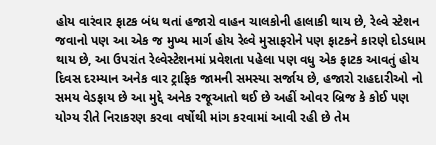હોય વારંવાર ફાટક બંધ થતાં હજારો વાહન ચાલકોની હાલાકી થાય છે, રેલ્વે સ્ટેશન જવાનો પણ આ એક જ મુખ્ય માર્ગ હોય રેલ્વે મુસાફરોને પણ ફાટકને કારણે દોડધામ થાય છે, આ ઉપરાંત રેલ્વેસ્ટેશનમાં પ્રવેશતા પહેલા પણ વધુ એક ફાટક આવતું હોય દિવસ દરમ્યાન અનેક વાર ટ્રાફિક જામની સમસ્યા સર્જાય છે, હજારો રાહદારીઓ નો સમય વેડફાય છે આ મુદ્દે અનેક રજૂઆતો થઈ છે અહીં ઓવર બ્રિજ કે કોઈ પણ યોગ્ય રીતે નિરાકરણ કરવા વર્ષોથી માંગ કરવામાં આવી રહી છે તેમ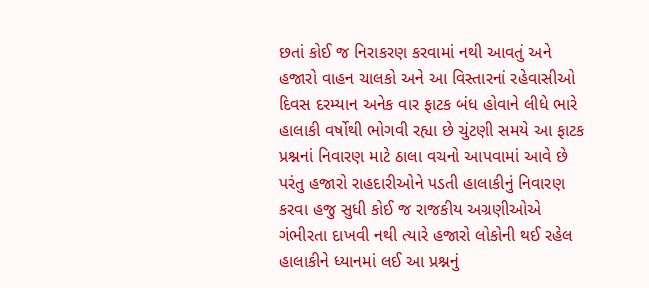છતાં કોઈ જ નિરાકરણ કરવામાં નથી આવતું અને હજારો વાહન ચાલકો અને આ વિસ્તારનાં રહેવાસીઓ દિવસ દરમ્યાન અનેક વાર ફાટક બંધ હોવાને લીધે ભારે હાલાકી વર્ષોથી ભોગવી રહ્યા છે ચુંટણી સમયે આ ફાટક પ્રશ્નનાં નિવારણ માટે ઠાલા વચનો આપવામાં આવે છે પરંતુ હજારો રાહદારીઓને પડતી હાલાકીનું નિવારણ કરવા હજુ સુધી કોઈ જ રાજકીય અગ્રણીઓએ ગંભીરતા દાખવી નથી ત્યારે હજારો લોકોની થઈ રહેલ હાલાકીને ધ્યાનમાં લઈ આ પ્રશ્નનું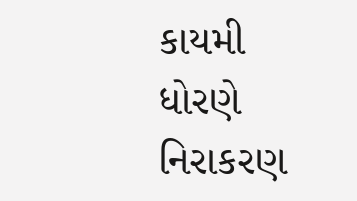કાયમી ધોરણે નિરાકરણ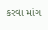કરવા માંગ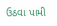ઉઠવા પામી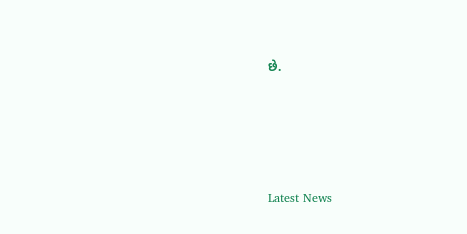છે.






Latest News